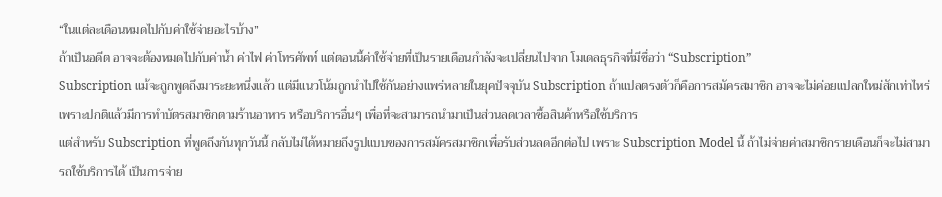“ในแต่ละเดือนหมดไปกับค่าใช้จ่ายอะไรบ้าง”
ถ้าเป็นอดีต อาจจะต้องหมดไปกับค่าน้ำ ค่าไฟ ค่าโทรศัพท์ แต่ตอนนี้ค่าใช้จ่ายที่เป็นรายเดือนกำลังจะเปลี่ยนไปจาก โมเดลธุรกิจที่มีชื่อว่า “Subscription”
Subscription แม้จะถูกพูดถึงมาระยะหนึ่งแล้ว แต่มีแนวโน้มถูกนำไปใช้กันอย่างแพร่หลายในยุคปัจจุบัน Subscription ถ้าแปลตรงตัวก็คือการสมัครสมาชิก อาจจะไม่ค่อยแปลกใหม่สักเท่าไหร่ เพราะปกติแล้วมีการทำบัตรสมาชิกตามร้านอาหาร หรือบริการอื่นๆ เพื่อที่จะสามารถนำมาเป็นส่วนลดเวลาซื้อสินค้าหรือใช้บริการ
แต่สำหรับ Subscription ที่พูดถึงกันทุกวันนี้ กลับไม่ได้หมายถึงรูปแบบของการสมัครสมาชิกเพื่อรับส่วนลดอีกต่อไป เพราะ Subscription Model นี้ ถ้าไม่จ่ายค่าสมาชิกรายเดือนก็จะไม่สามารถใช้บริการได้ เป็นการจ่าย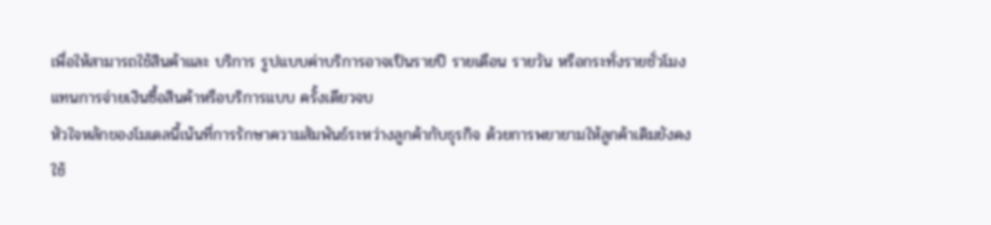เพื่อให้สามารถใช้สินค้าและ บริการ รูปแบบค่าบริการอาจเป็นรายปี รายเดือน รายวัน หรือกระทั่งรายชั่วโมง แทนการจ่ายเงินซื้อสินค้าหรือบริการแบบ ครั้งเดียวจบ
หัวใจหลักของโมเดลนี้เน้นที่การรักษาความสัมพันธ์ระหว่างลูกค้ากับธุรกิจ ด้วยการพยายามให้ลูกค้าเดิมยังคงใช้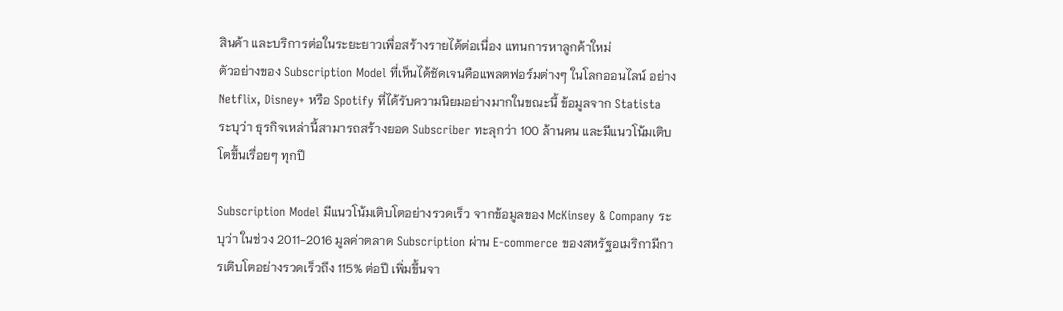สินค้า และบริการต่อในระยะยาวเพื่อสร้างรายได้ต่อเนื่อง แทนการหาลูกค้าใหม่
ตัวอย่างของ Subscription Model ที่เห็นได้ชัดเจนคือแพลตฟอร์มต่างๆ ในโลกออนไลน์ อย่าง Netflix, Disney+ หรือ Spotify ที่ได้รับความนิยมอย่างมากในขณะนี้ ข้อมูลจาก Statista ระบุว่า ธุรกิจเหล่านี้สามารถสร้างยอด Subscriber ทะลุกว่า 100 ล้านคน และมีแนวโน้มเติบโตขึ้นเรื่อยๆ ทุกปี

Subscription Model มีแนวโน้มเติบโตอย่างรวดเร็ว จากข้อมูลของ McKinsey & Company ระบุว่า ในช่วง 2011-2016 มูลค่าตลาด Subscription ผ่าน E-commerce ของสหรัฐอเมริกามีการเติบโตอย่างรวดเร็วถึง 115% ต่อปี เพิ่มขึ้นจา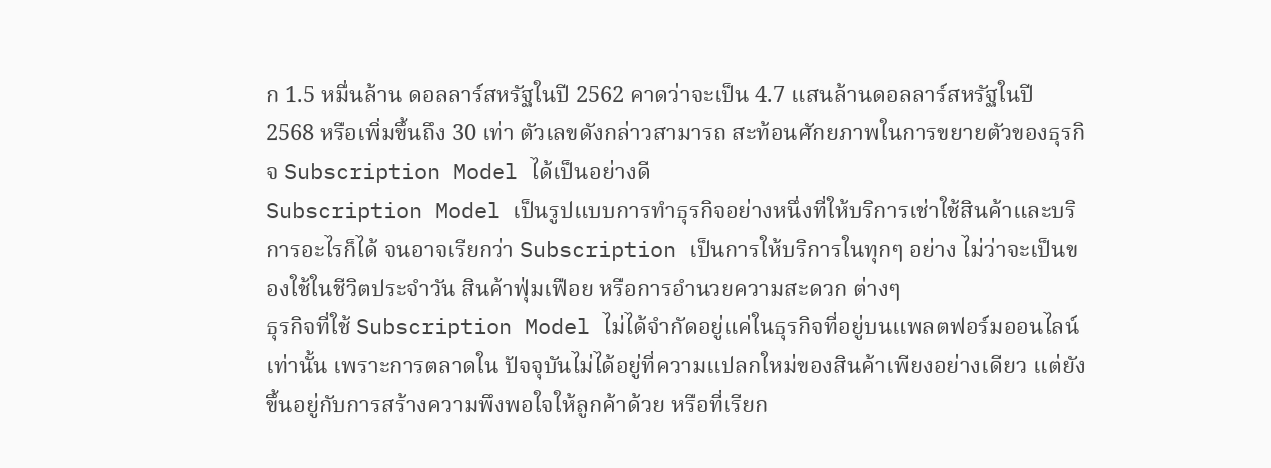ก 1.5 หมื่นล้าน ดอลลาร์สหรัฐในปี 2562 คาดว่าจะเป็น 4.7 แสนล้านดอลลาร์สหรัฐในปี 2568 หรือเพิ่มขึ้นถึง 30 เท่า ตัวเลขดังกล่าวสามารถ สะท้อนศักยภาพในการขยายตัวของธุรกิจ Subscription Model ได้เป็นอย่างดี
Subscription Model เป็นรูปแบบการทำธุรกิจอย่างหนึ่งที่ให้บริการเช่าใช้สินค้าและบริการอะไรก็ได้ จนอาจเรียกว่า Subscription เป็นการให้บริการในทุกๆ อย่าง ไม่ว่าจะเป็นของใช้ในชีวิตประจำวัน สินค้าฟุ่มเฟือย หรือการอำนวยความสะดวก ต่างๆ
ธุรกิจที่ใช้ Subscription Model ไม่ได้จำกัดอยู่แค่ในธุรกิจที่อยู่บนแพลตฟอร์มออนไลน์เท่านั้น เพราะการตลาดใน ปัจจุบันไม่ได้อยู่ที่ความแปลกใหม่ของสินค้าเพียงอย่างเดียว แต่ยังขึ้นอยู่กับการสร้างความพึงพอใจให้ลูกค้าด้วย หรือที่เรียก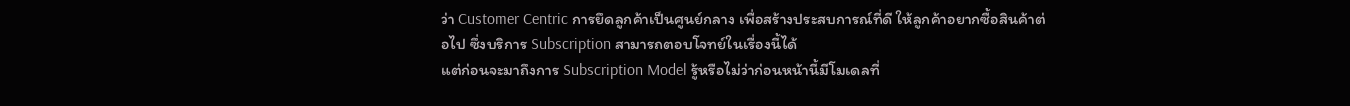ว่า Customer Centric การยึดลูกค้าเป็นศูนย์กลาง เพื่อสร้างประสบการณ์ที่ดี ให้ลูกค้าอยากซื้อสินค้าต่อไป ซึ่งบริการ Subscription สามารถตอบโจทย์ในเรื่องนี้ได้
แต่ก่อนจะมาถึงการ Subscription Model รู้หรือไม่ว่าก่อนหน้านี้มีโมเดลที่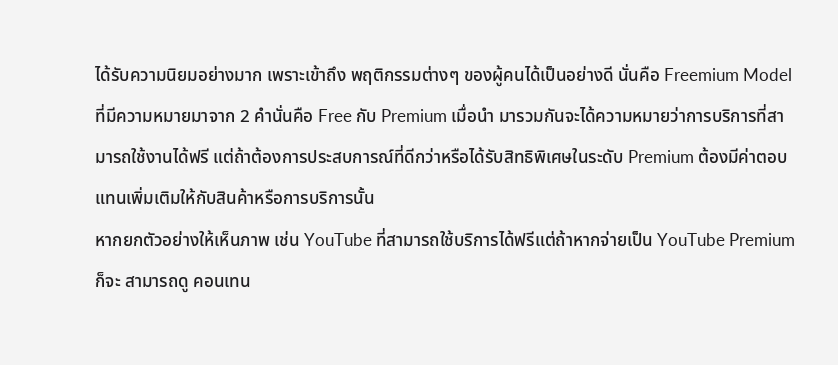ได้รับความนิยมอย่างมาก เพราะเข้าถึง พฤติกรรมต่างๆ ของผู้คนได้เป็นอย่างดี นั่นคือ Freemium Model ที่มีความหมายมาจาก 2 คำนั่นคือ Free กับ Premium เมื่อนำ มารวมกันจะได้ความหมายว่าการบริการที่สามารถใช้งานได้ฟรี แต่ถ้าต้องการประสบการณ์ที่ดีกว่าหรือได้รับสิทธิพิเศษในระดับ Premium ต้องมีค่าตอบแทนเพิ่มเติมให้กับสินค้าหรือการบริการนั้น
หากยกตัวอย่างให้เห็นภาพ เช่น YouTube ที่สามารถใช้บริการได้ฟรีแต่ถ้าหากจ่ายเป็น YouTube Premium ก็จะ สามารถดู คอนเทน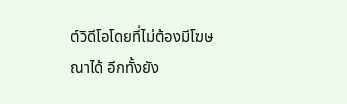ต์วิดีโอโดยที่ไม่ต้องมีโฆษณาได้ อีกทั้งยัง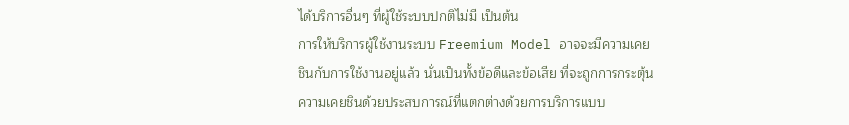ได้บริการอื่นๆ ที่ผู้ใช้ระบบปกติไม่มี เป็นต้น
การให้บริการผู้ใช้งานระบบ Freemium Model อาจจะมีความเคยชินกับการใช้งานอยู่แล้ว นั่นเป็นทั้งข้อดีและข้อเสีย ที่จะถูกการกระตุ้นความเคยชินด้วยประสบการณ์ที่แตกต่างด้วยการบริการแบบ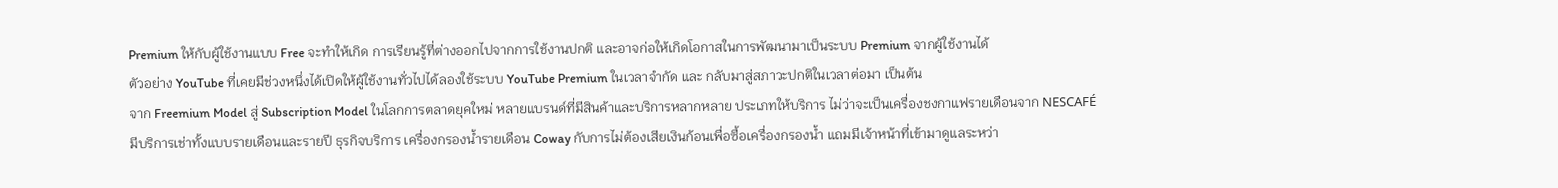Premium ให้กับผู้ใช้งานแบบ Free จะทำให้เกิด การเรียนรู้ที่ต่างออกไปจากการใช้งานปกติ และอาจก่อให้เกิดโอกาสในการพัฒนามาเป็นระบบ Premium จากผู้ใช้งานได้
ตัวอย่าง YouTube ที่เคยมีช่วงหนึ่งได้เปิดให้ผู้ใช้งานทั่วไปได้ลองใช้ระบบ YouTube Premium ในเวลาจำกัด และ กลับมาสู่สภาวะปกติในเวลาต่อมา เป็นต้น
จาก Freemium Model สู่ Subscription Model ในโลกการตลาดยุคใหม่ หลายแบรนด์ที่มีสินค้าและบริการหลากหลาย ประเภทให้บริการ ไม่ว่าจะเป็นเครื่องชงกาแฟรายเดือนจาก NESCAFÉ มีบริการเช่าทั้งแบบรายเดือนและรายปี ธุรกิจบริการ เครื่องกรองน้ำรายเดือน Coway กับการไม่ต้องเสียเงินก้อนเพื่อซื้อเครื่องกรองน้ำ แถมมีเจ้าหน้าที่เข้ามาดูแลระหว่า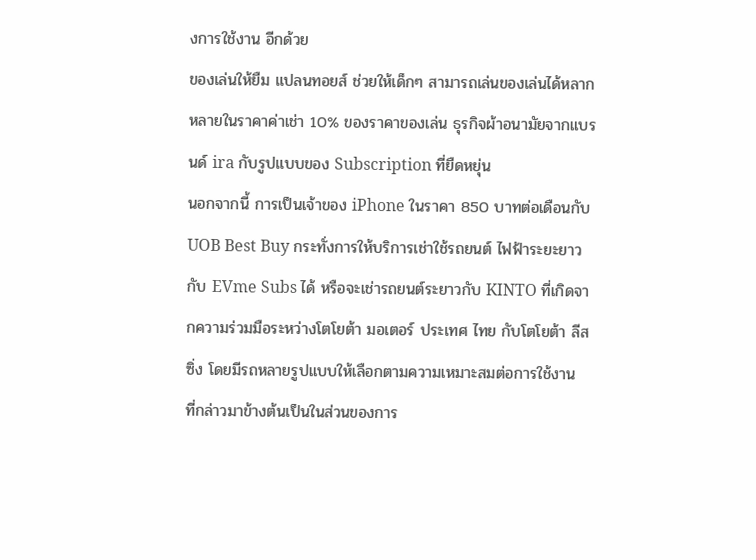งการใช้งาน อีกด้วย
ของเล่นให้ยืม แปลนทอยส์ ช่วยให้เด็กๆ สามารถเล่นของเล่นได้หลากหลายในราคาค่าเช่า 10% ของราคาของเล่น ธุรกิจผ้าอนามัยจากแบรนด์ ira กับรูปแบบของ Subscription ที่ยืดหยุ่น
นอกจากนี้ การเป็นเจ้าของ iPhone ในราคา 850 บาทต่อเดือนกับ UOB Best Buy กระทั่งการให้บริการเช่าใช้รถยนต์ ไฟฟ้าระยะยาวกับ EVme Subs ได้ หรือจะเช่ารถยนต์ระยาวกับ KINTO ที่เกิดจากความร่วมมือระหว่างโตโยต้า มอเตอร์ ประเทศ ไทย กับโตโยต้า ลีสซิ่ง โดยมีรถหลายรูปแบบให้เลือกตามความเหมาะสมต่อการใช้งาน
ที่กล่าวมาข้างต้นเป็นในส่วนของการ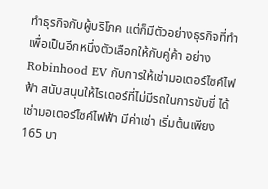ทำธุรกิจกับผู้บริโภค แต่ก็มีตัวอย่างธุรกิจที่ทำเพื่อเป็นอีกหนึ่งตัวเลือกให้กับคู่ค้า อย่าง Robinhood EV กับการให้เช่ามอเตอร์ไซค์ไฟฟ้า สนับสนุนให้ไรเดอร์ที่ไม่มีรถในการขับขี่ ได้เช่ามอเตอร์ไซค์ไฟฟ้า มีค่าเช่า เริ่มต้นเพียง 165 บา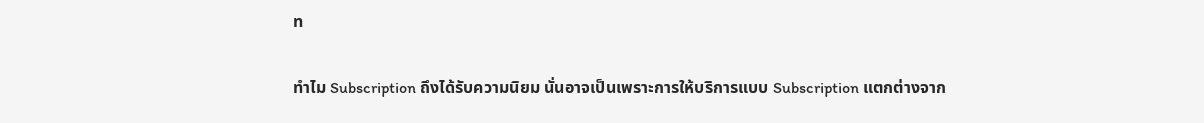ท

ทำไม Subscription ถึงได้รับความนิยม นั่นอาจเป็นเพราะการให้บริการแบบ Subscription แตกต่างจาก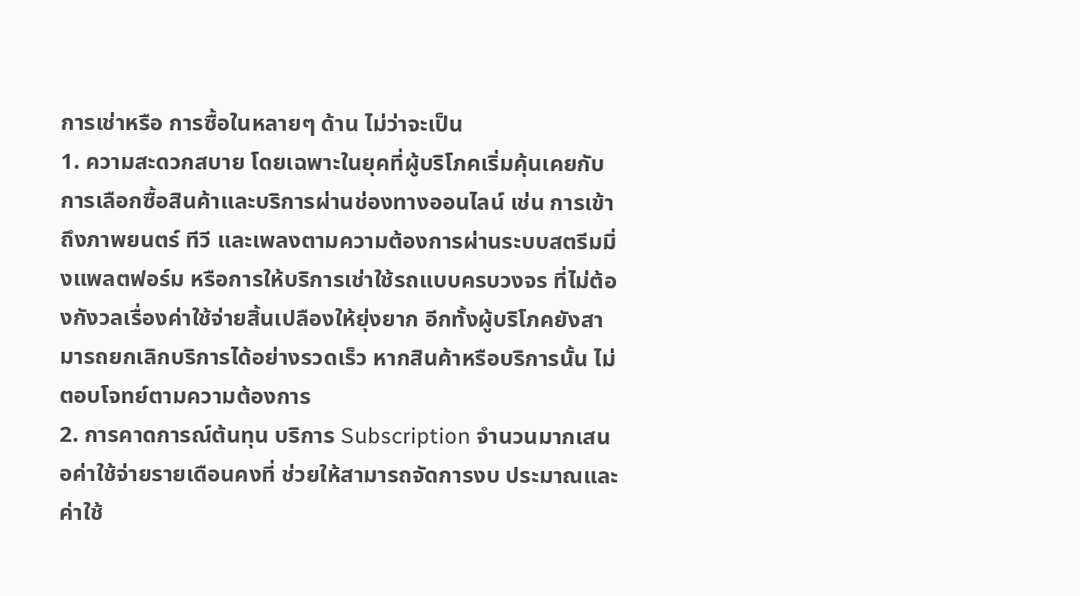การเช่าหรือ การซื้อในหลายๆ ด้าน ไม่ว่าจะเป็น
1. ความสะดวกสบาย โดยเฉพาะในยุคที่ผู้บริโภคเริ่มคุ้นเคยกับการเลือกซื้อสินค้าและบริการผ่านช่องทางออนไลน์ เช่น การเข้าถึงภาพยนตร์ ทีวี และเพลงตามความต้องการผ่านระบบสตรีมมิ่งแพลตฟอร์ม หรือการให้บริการเช่าใช้รถแบบครบวงจร ที่ไม่ต้องกังวลเรื่องค่าใช้จ่ายสิ้นเปลืองให้ยุ่งยาก อีกทั้งผู้บริโภคยังสามารถยกเลิกบริการได้อย่างรวดเร็ว หากสินค้าหรือบริการนั้น ไม่ตอบโจทย์ตามความต้องการ
2. การคาดการณ์ต้นทุน บริการ Subscription จำนวนมากเสนอค่าใช้จ่ายรายเดือนคงที่ ช่วยให้สามารถจัดการงบ ประมาณและค่าใช้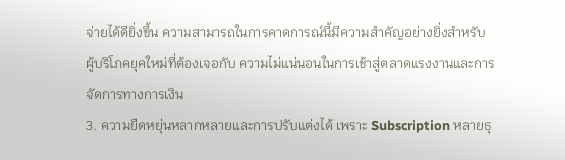จ่ายได้ดียิ่งขึ้น ความสามารถในการคาดการณ์นี้มีความสำคัญอย่างยิ่งสำหรับ ผู้บริโภคยุคใหม่ที่ต้องเจอกับ ความไม่แน่นอนในการเข้าสู่ตลาดแรงงานและการจัดการทางการเงิน
3. ความยืดหยุ่นหลากหลายและการปรับแต่งได้ เพราะ Subscription หลายธุ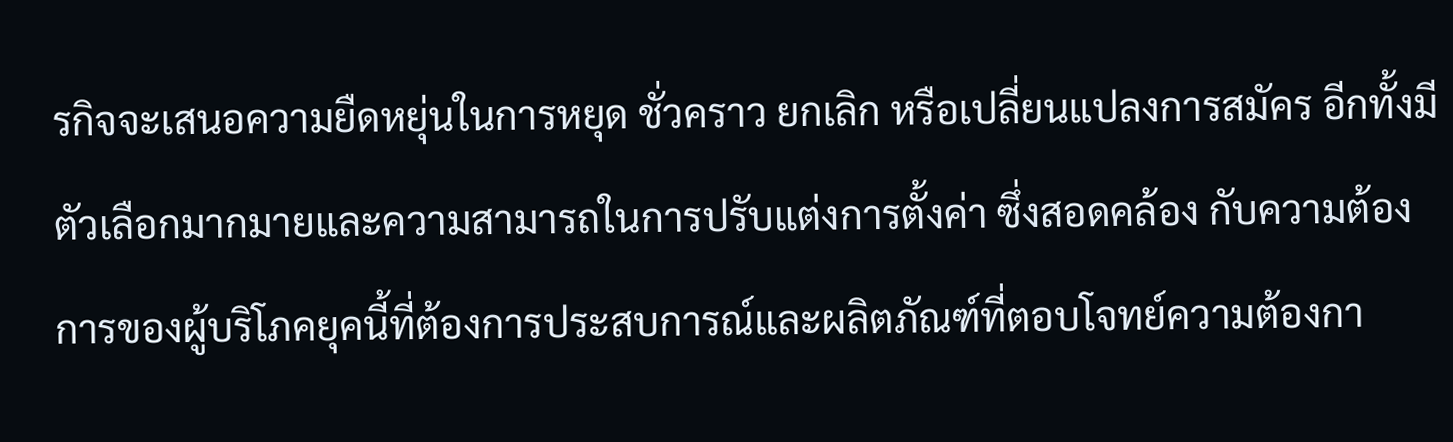รกิจจะเสนอความยืดหยุ่นในการหยุด ชั่วคราว ยกเลิก หรือเปลี่ยนแปลงการสมัคร อีกทั้งมีตัวเลือกมากมายและความสามารถในการปรับแต่งการตั้งค่า ซึ่งสอดคล้อง กับความต้องการของผู้บริโภคยุคนี้ที่ต้องการประสบการณ์และผลิตภัณฑ์ที่ตอบโจทย์ความต้องกา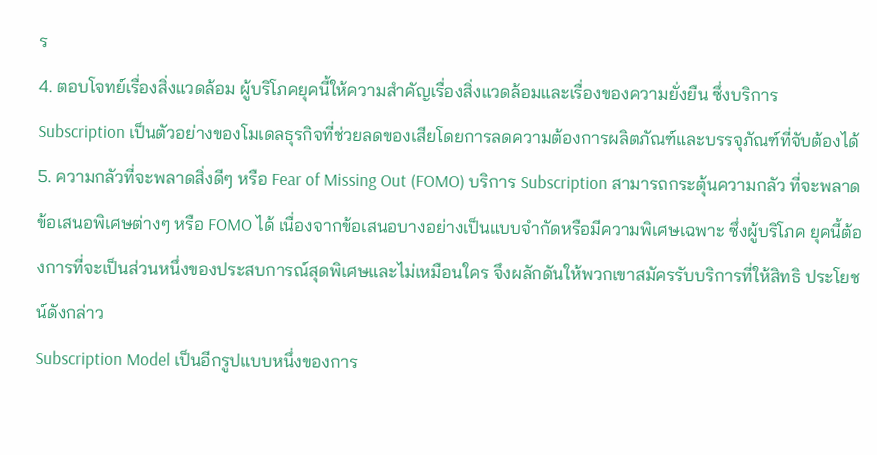ร
4. ตอบโจทย์เรื่องสิ่งแวดล้อม ผู้บริโภคยุคนี้ให้ความสำคัญเรื่องสิ่งแวดล้อมและเรื่องของความยั่งยืน ซึ่งบริการ Subscription เป็นตัวอย่างของโมเดลธุรกิจที่ช่วยลดของเสียโดยการลดความต้องการผลิตภัณฑ์และบรรจุภัณฑ์ที่จับต้องได้
5. ความกลัวที่จะพลาดสิ่งดีๆ หรือ Fear of Missing Out (FOMO) บริการ Subscription สามารถกระตุ้นความกลัว ที่จะพลาดข้อเสนอพิเศษต่างๆ หรือ FOMO ได้ เนื่องจากข้อเสนอบางอย่างเป็นแบบจำกัดหรือมีความพิเศษเฉพาะ ซึ่งผู้บริโภค ยุคนี้ต้องการที่จะเป็นส่วนหนึ่งของประสบการณ์สุดพิเศษและไม่เหมือนใคร จึงผลักดันให้พวกเขาสมัครรับบริการที่ให้สิทธิ ประโยชน์ดังกล่าว
Subscription Model เป็นอีกรูปแบบหนึ่งของการ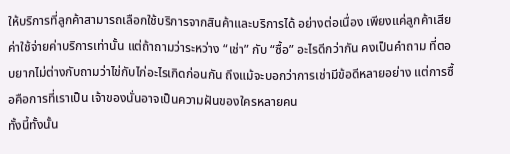ให้บริการที่ลูกค้าสามารถเลือกใช้บริการจากสินค้าและบริการได้ อย่างต่อเนื่อง เพียงแค่ลูกค้าเสียค่าใช้จ่ายค่าบริการเท่านั้น แต่ถ้าถามว่าระหว่าง “เช่า” กับ “ซื้อ” อะไรดีกว่ากัน คงเป็นคำถาม ที่ตอบยากไม่ต่างกับถามว่าไข่กับไก่อะไรเกิดก่อนกัน ถึงแม้จะบอกว่าการเช่ามีข้อดีหลายอย่าง แต่การซื้อคือการที่เราเป็น เจ้าของนั่นอาจเป็นความฝันของใครหลายคน
ทั้งนี้ทั้งนั้น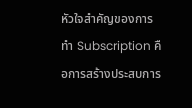หัวใจสำคัญของการทำ Subscription คือการสร้างประสบการ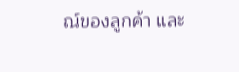ณ์ของลูกค้า และ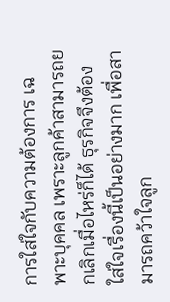การใส่ใจกับความต้องการ เฉพาะบุคคล เพราะลูกค้าสามารถยกเลิกเมื่อไหร่ก็ได้ ธุรกิจจึงต้องใส่ใจเรื่องนี้เป็นอย่างมาก เพื่อสามารถคว้าใจลูก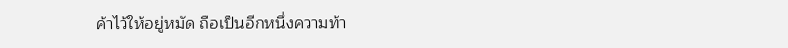ค้าไว้ให้อยู่หมัด ถือเป็นอีกหนึ่งความท้า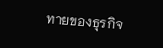ทายของธุรกิจ